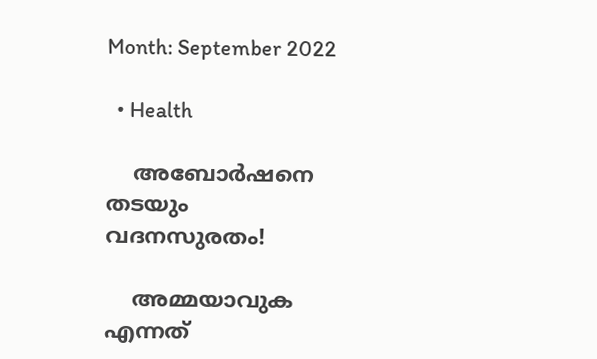Month: September 2022

  • Health

    അബോര്‍ഷനെ തടയും വദനസുരതം!

    അമ്മയാവുക എന്നത്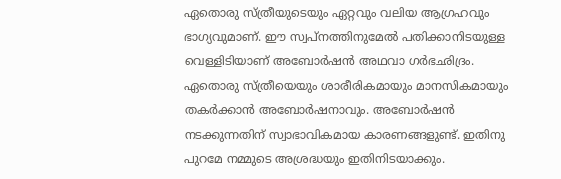ഏതൊരു സ്ത്രീയുടെയും ഏറ്റവും വലിയ ആഗ്രഹവും ഭാഗ്യവുമാണ്. ഈ സ്വപ്‌നത്തിനുമേല്‍ പതിക്കാനിടയുള്ള വെള്ളിടിയാണ് അബോര്‍ഷന്‍ അഥവാ ഗര്‍ഭഛിദ്രം. ഏതൊരു സ്ത്രീയെയും ശാരീരികമായും മാനസികമായും തകര്‍ക്കാന്‍ അബോര്‍ഷനാവും. അബോര്‍ഷന്‍ നടക്കുന്നതിന് സ്വാഭാവികമായ കാരണങ്ങളുണ്ട്. ഇതിനു പുറമേ നമ്മുടെ അശ്രദ്ധയും ഇതിനിടയാക്കും.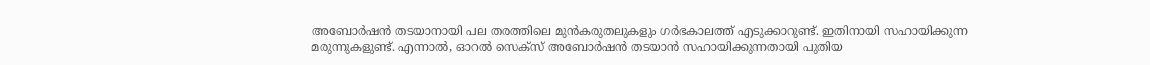അബോര്‍ഷന്‍ തടയാനായി പല തരത്തിലെ മുന്‍കരുതലുകളും ഗര്‍ഭകാലത്ത് എടുക്കാറുണ്ട്. ഇതിനായി സഹായിക്കുന്ന മരുന്നുകളുണ്ട്. എന്നാല്‍, ഓറല്‍ സെക്‌സ് അബോര്‍ഷന്‍ തടയാന്‍ സഹായിക്കുന്നതായി പുതിയ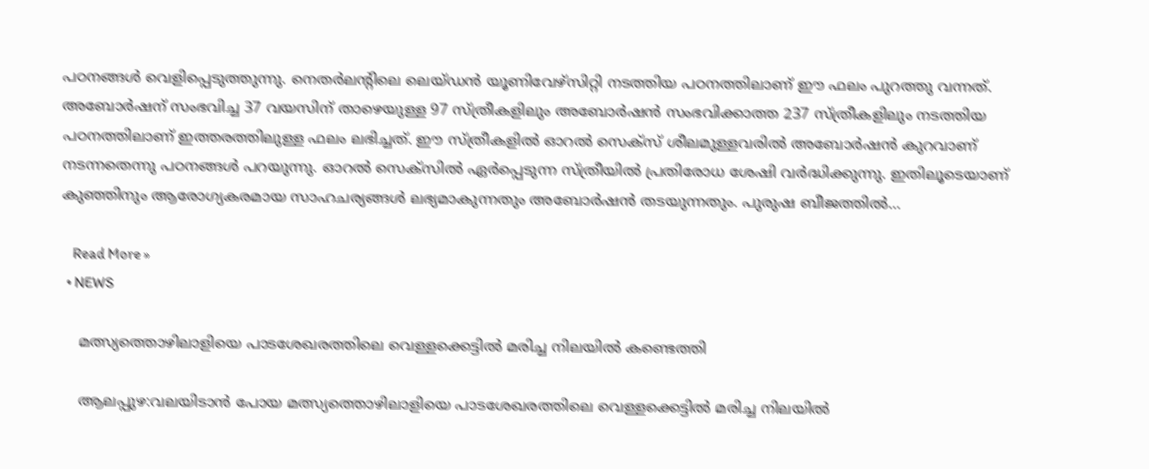പഠനങ്ങള്‍ വെളിപ്പെടുത്തുന്നു. നെതര്‍ലന്റിലെ ലെയ്ഡന്‍ യൂണിവേഴ്സിറ്റി നടത്തിയ പഠനത്തിലാണ് ഈ ഫലം പുറത്തു വന്നത്. അബോര്‍ഷന് സംഭവിച്ച 37 വയസിന് താഴെയുള്ള 97 സ്ത്രീകളിലും അബോര്‍ഷന്‍ സംഭവിക്കാത്ത 237 സ്ത്രീകളിലും നടത്തിയ പഠനത്തിലാണ് ഇത്തരത്തിലുള്ള ഫലം ലഭിച്ചത്. ഈ സ്ത്രീകളില്‍ ഓറല്‍ സെക്സ് ശീലമുള്ളവരില്‍ അബോര്‍ഷന്‍ കുറവാണ് നടന്നതെന്നു പഠനങ്ങള്‍ പറയുന്നു. ഓറല്‍ സെക്സില്‍ ഏര്‍പ്പെടുന്ന സ്ത്രീയില്‍ പ്രതിരോധ ശേഷി വര്‍ദ്ധിക്കുന്നു. ഇതിലൂടെയാണ് കുഞ്ഞിനും ആരോഗ്യകരമായ സാഹചര്യങ്ങള്‍ ലഭ്യമാകുന്നതും അബോര്‍ഷന്‍ തടയുന്നതും. പുരുഷ ബീജത്തില്‍…

    Read More »
  • NEWS

    മത്സ്യത്തൊഴിലാളിയെ പാടശേഖരത്തിലെ വെള്ളക്കെട്ടില്‍ മരിച്ച നിലയില്‍ കണ്ടെത്തി

    ആലപ്പുഴ:വലയിടാന്‍ പോയ മത്സ്യത്തൊഴിലാളിയെ പാടശേഖരത്തിലെ വെള്ളക്കെട്ടില്‍ മരിച്ച നിലയില്‍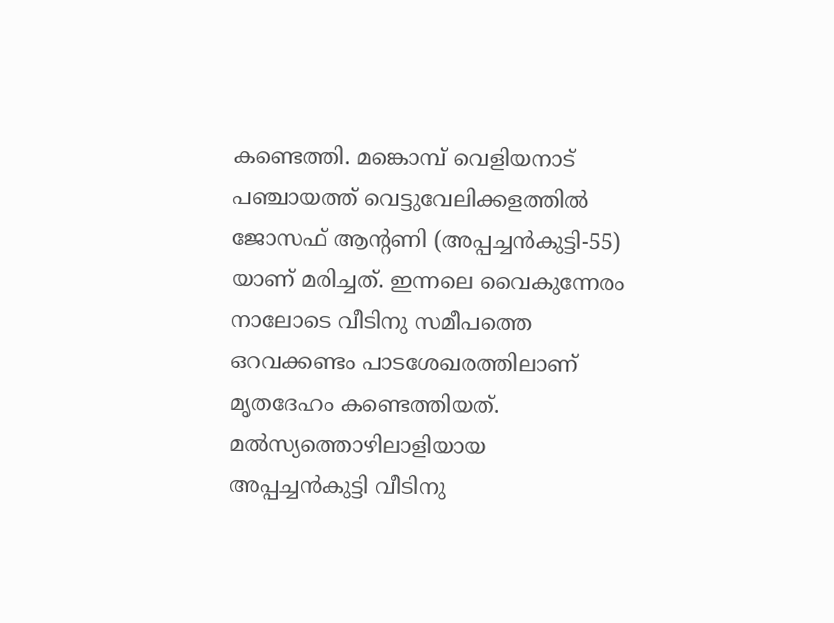കണ്ടെത്തി. മങ്കൊമ്പ് വെളിയനാട് പഞ്ചായത്ത് വെട്ടുവേലിക്കളത്തില്‍ ജോസഫ് ആന്‍റണി (അപ്പച്ചന്‍കുട്ടി-55) യാണ് മരിച്ചത്. ഇന്നലെ വൈകുന്നേരം നാലോടെ വീടിനു സമീപത്തെ ഒറവക്കണ്ടം പാടശേഖരത്തിലാണ് മൃതദേഹം കണ്ടെത്തിയത്. മല്‍സ്യത്തൊഴിലാളിയായ അപ്പച്ചന്‍കുട്ടി വീടിനു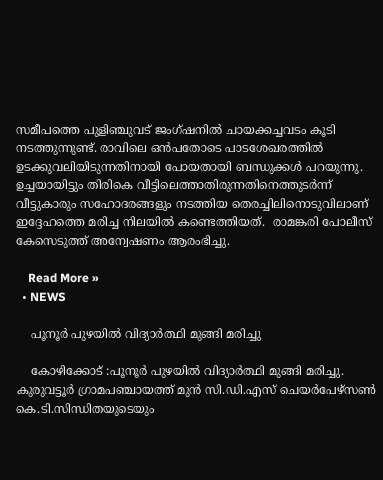സമീപത്തെ പുളിഞ്ചുവട് ജംഗ്ഷനില്‍ ചായക്കച്ചവടം കൂടി നടത്തുന്നുണ്ട്. രാവിലെ ഒന്‍പതോടെ പാടശേഖരത്തില്‍ ഉടക്കുവലിയിടുന്നതിനായി പോയതായി ബന്ധുക്കള്‍ പറയുന്നു. ഉച്ചയായിട്ടും തിരികെ വീട്ടിലെത്താതിരുന്നതിനെത്തുടര്‍ന്ന് വീട്ടുകാരും സഹോദരങ്ങളും നടത്തിയ തെരച്ചിലിനൊടുവിലാണ് ഇദ്ദേഹത്തെ മരിച്ച നിലയില്‍ കണ്ടെത്തിയത്.  രാമങ്കരി പോലീസ് കേസെടുത്ത് അന്വേഷണം ആരംഭിച്ചു.

    Read More »
  • NEWS

    പൂനൂര്‍ പുഴയില്‍ വിദ്യാര്‍ത്ഥി മുങ്ങി മരിച്ചു

    കോഴിക്കോട് :പൂനൂര്‍ പുഴയില്‍ വിദ്യാര്‍ത്ഥി മുങ്ങി മരിച്ചു. കുരുവട്ടൂര്‍ ഗ്രാമപഞ്ചായത്ത് മുന്‍ സി.ഡി.എസ് ചെയര്‍പേഴ്‌സണ്‍ കെ.ടി.സിന്ധിതയുടെയും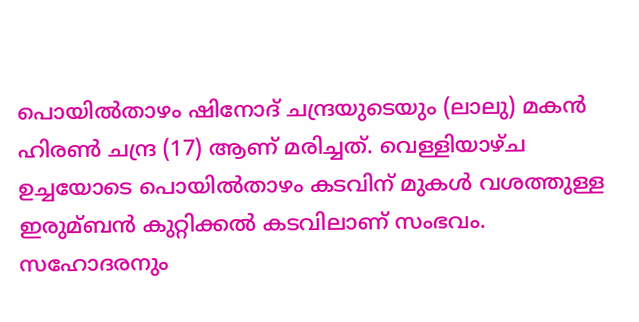പൊയില്‍താഴം ഷിനോദ് ചന്ദ്രയുടെയും (ലാലു) മകന്‍ ഹിരണ്‍ ചന്ദ്ര (17) ആണ് മരിച്ചത്. വെള്ളിയാഴ്ച ഉച്ചയോടെ പൊയില്‍താഴം കടവിന് മുകള്‍ വശത്തുള്ള ഇരുമ്ബന്‍ കുറ്റിക്കല്‍ കടവിലാണ് സംഭവം. സഹോദരനും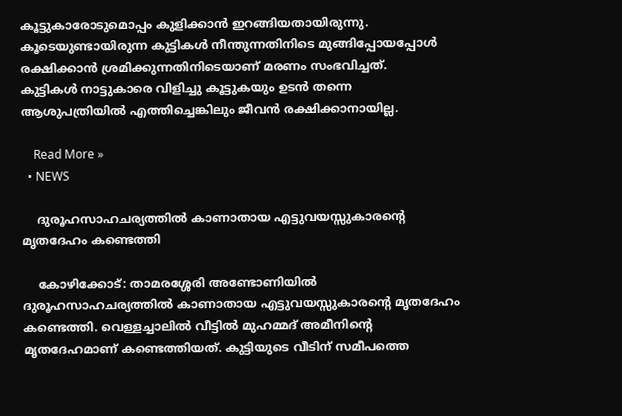കൂട്ടുകാരോടുമൊപ്പം കുളിക്കാന്‍ ഇറങ്ങിയതായിരുന്നു. കൂടെയുണ്ടായിരുന്ന കുട്ടികള്‍ നീന്തുന്നതിനിടെ മുങ്ങിപ്പോയപ്പോള്‍ രക്ഷിക്കാന്‍ ശ്രമിക്കുന്നതിനിടെയാണ് മരണം സംഭവിച്ചത്.     കുട്ടികള്‍ നാട്ടുകാരെ വിളിച്ചു കൂട്ടുകയും ഉടന്‍ തന്നെ ആശുപത്രിയില്‍ എത്തിച്ചെങ്കിലും ജീവന്‍ രക്ഷിക്കാനായില്ല.

    Read More »
  • NEWS

    ദുരൂഹസാഹചര്യത്തില്‍ കാണാതായ എട്ടുവയസ്സുകാരന്റെ മൃതദേഹം കണ്ടെത്തി

    കോഴിക്കോട്: താമരശ്ശേരി അണ്ടോണിയില്‍ ദുരൂഹസാഹചര്യത്തില്‍ കാണാതായ എട്ടുവയസ്സുകാരന്റെ മൃതദേഹം കണ്ടെത്തി. വെള്ളച്ചാലില്‍ വീട്ടില്‍ മുഹമ്മദ് അമീനിന്റെ മൃതദേഹമാണ് കണ്ടെത്തിയത്. കുട്ടിയുടെ വീടിന് സമീപത്തെ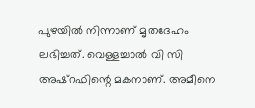പുഴയില്‍ നിന്നാണ് മൃതദേഹം ലഭിച്ചത്. വെള്ളച്ചാല്‍ വി സി അഷ്റഫിന്റെ മകനാണ്. അമീനെ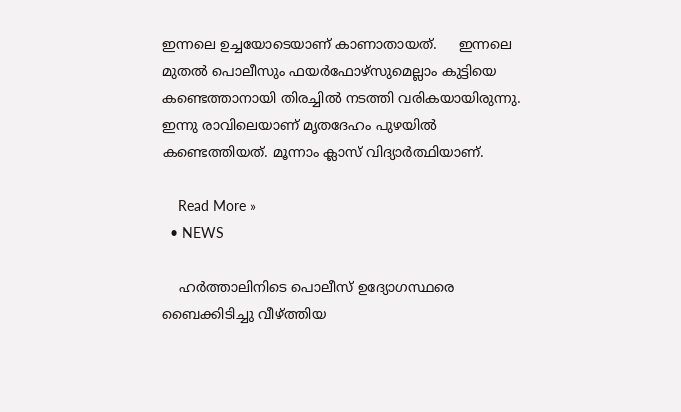ഇന്നലെ ഉച്ചയോടെയാണ് കാണാതായത്.     ഇന്നലെ മുതല്‍ പൊലീസും ഫയര്‍ഫോഴ്സുമെല്ലാം കുട്ടിയെ കണ്ടെത്താനായി തിരച്ചില്‍ നടത്തി വരികയായിരുന്നു. ഇന്നു രാവിലെയാണ് മൃതദേഹം പുഴയിൽ കണ്ടെത്തിയത്. മൂന്നാം ക്ലാസ് വിദ്യാര്‍ത്ഥിയാണ്.

    Read More »
  • NEWS

    ഹര്‍ത്താലിനിടെ പൊലീസ് ഉദ്യോഗസ്ഥരെ ബൈക്കിടിച്ചു വീഴ്ത്തിയ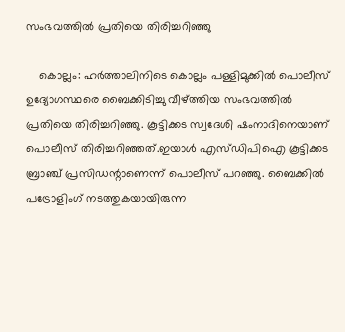സംഭവത്തില്‍ പ്രതിയെ തിരിച്ചറിഞ്ഞു

    കൊല്ലം: ഹര്‍ത്താലിനിടെ കൊല്ലം പള്ളിമുക്കില്‍ പൊലീസ് ഉദ്യോഗസ്ഥരെ ബൈക്കിടിച്ചു വീഴ്ത്തിയ സംഭവത്തില്‍ പ്രതിയെ തിരിച്ചറിഞ്ഞു. കൂട്ടിക്കട സ്വദേശി ഷംനാദിനെയാണ് പൊലീസ് തിരിച്ചറിഞ്ഞത്.ഇയാള്‍ എസ്ഡിപിഐ കൂട്ടിക്കട ബ്രാഞ്ച് പ്രസിഡന്റാണെന്ന് പൊലീസ് പറഞ്ഞു. ബൈക്കില്‍ പട്രോളിംഗ് നടത്തുകയായിരുന്ന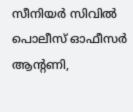സീനിയര്‍ സിവില്‍ പൊലീസ് ഓഫീസര്‍ ആന്റണി,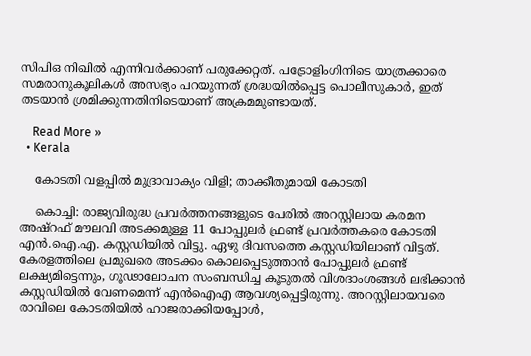സിപിഒ നിഖില്‍ എന്നിവര്‍ക്കാണ് പരുക്കേറ്റത്. പട്രോളിംഗിനിടെ യാത്രക്കാരെ സമരാനുകൂലികള്‍ അസഭ്യം പറയുന്നത് ശ്രദ്ധയില്‍പ്പെട്ട പൊലീസുകാര്‍, ഇത് തടയാന്‍ ശ്രമിക്കുന്നതിനിടെയാണ് അക്രമമുണ്ടായത്.

    Read More »
  • Kerala

    കോടതി വളപ്പില്‍ മുദ്രാവാക്യം വിളി; താക്കീതുമായി കോടതി

    കൊച്ചി: രാജ്യവിരുദ്ധ പ്രവര്‍ത്തനങ്ങളുടെ പേരില്‍ അറസ്റ്റിലായ കരമന അഷ്റഫ് മൗലവി അടക്കമുള്ള 11 പോപ്പുലര്‍ ഫ്രണ്ട് പ്രവര്‍ത്തകരെ കോടതി എന്‍.ഐ.എ. കസ്റ്റഡിയില്‍ വിട്ടു. ഏഴു ദിവസത്തെ കസ്റ്റഡിയിലാണ് വിട്ടത്. കേരളത്തിലെ പ്രമുഖരെ അടക്കം കൊലപ്പെടുത്താന്‍ പോപ്പുലര്‍ ഫ്രണ്ട് ലക്ഷ്യമിട്ടെന്നും, ഗൂഢാലോചന സംബന്ധിച്ച കൂടുതല്‍ വിശദാംശങ്ങള്‍ ലഭിക്കാന്‍ കസ്റ്റഡിയില്‍ വേണമെന്ന് എന്‍ഐഎ ആവശ്യപ്പെട്ടിരുന്നു. അറസ്റ്റിലായവരെ രാവിലെ കോടതിയില്‍ ഹാജരാക്കിയപ്പോള്‍,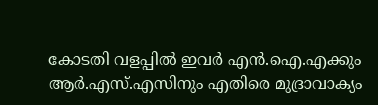കോടതി വളപ്പില്‍ ഇവര്‍ എന്‍.ഐ.എക്കും ആര്‍.എസ്.എസിനും എതിരെ മുദ്രാവാക്യം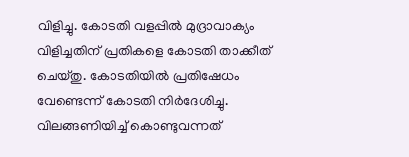വിളിച്ചു. കോടതി വളപ്പില്‍ മുദ്രാവാക്യം വിളിച്ചതിന് പ്രതികളെ കോടതി താക്കീത് ചെയ്തു. കോടതിയില്‍ പ്രതിഷേധം വേണ്ടെന്ന് കോടതി നിര്‍ദേശിച്ചു. വിലങ്ങണിയിച്ച് കൊണ്ടുവന്നത്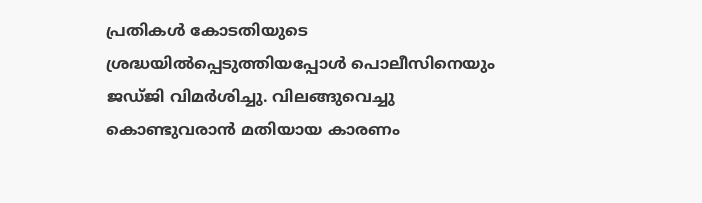പ്രതികള്‍ കോടതിയുടെ ശ്രദ്ധയില്‍പ്പെടുത്തിയപ്പോള്‍ പൊലീസിനെയും ജഡ്ജി വിമര്‍ശിച്ചു. വിലങ്ങുവെച്ചു കൊണ്ടുവരാന്‍ മതിയായ കാരണം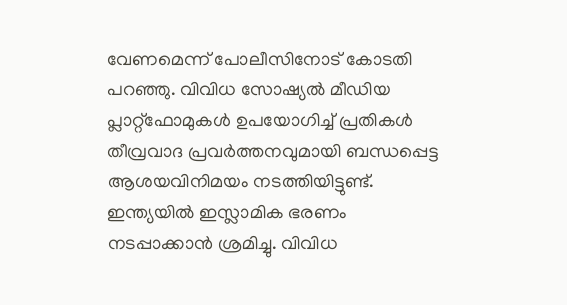വേണമെന്ന് പോലീസിനോട് കോടതി പറഞ്ഞു. വിവിധ സോഷ്യല്‍ മീഡിയ പ്ലാറ്റ്‌ഫോമുകള്‍ ഉപയോഗിച്ച് പ്രതികള്‍ തീവ്രവാദ പ്രവര്‍ത്തനവുമായി ബന്ധപ്പെട്ട ആശയവിനിമയം നടത്തിയിട്ടുണ്ട്. ഇന്ത്യയില്‍ ഇസ്ലാമിക ഭരണം നടപ്പാക്കാന്‍ ശ്രമിച്ചു. വിവിധ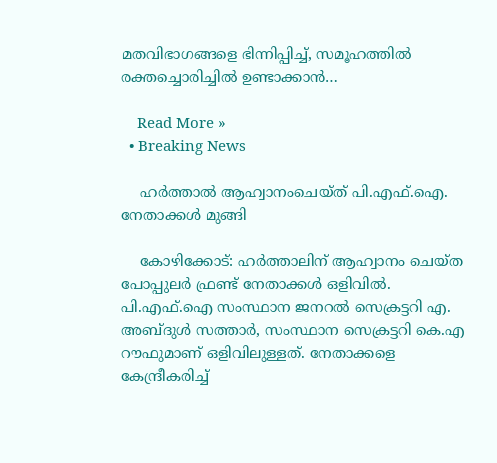മതവിഭാഗങ്ങളെ ഭിന്നിപ്പിച്ച്, സമൂഹത്തില്‍ രക്തച്ചൊരിച്ചില്‍ ഉണ്ടാക്കാന്‍…

    Read More »
  • Breaking News

    ഹര്‍ത്താല്‍ ആഹ്വാനംചെയ്ത് പി.എഫ്.ഐ. നേതാക്കള്‍ മുങ്ങി

    കോഴിക്കോട്: ഹര്‍ത്താലിന് ആഹ്വാനം ചെയ്ത പോപ്പുലര്‍ ഫ്രണ്ട് നേതാക്കള്‍ ഒളിവില്‍. പി.എഫ്.ഐ സംസ്ഥാന ജനറല്‍ സെക്രട്ടറി എ. അബ്ദുള്‍ സത്താര്‍, സംസ്ഥാന സെക്രട്ടറി കെ.എ റൗഫുമാണ് ഒളിവിലുള്ളത്. നേതാക്കളെ കേന്ദ്രീകരിച്ച്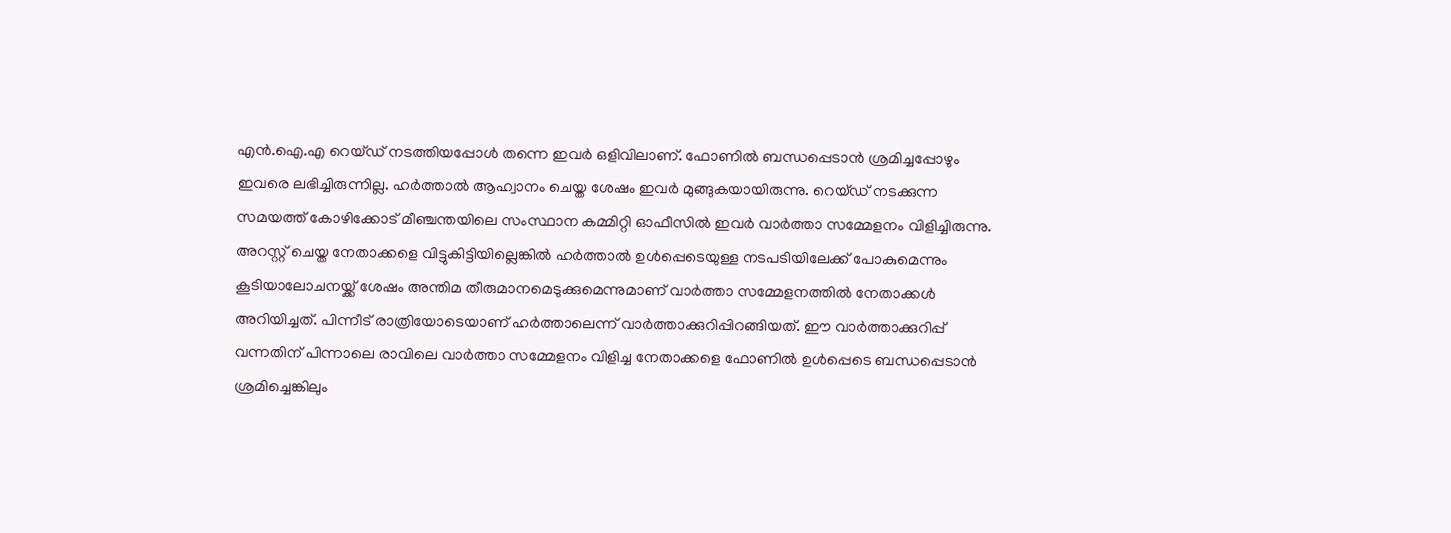എന്‍.ഐ.എ റെയ്ഡ് നടത്തിയപ്പോള്‍ തന്നെ ഇവര്‍ ഒളിവിലാണ്. ഫോണില്‍ ബന്ധപ്പെടാന്‍ ശ്രമിച്ചപ്പോഴും ഇവരെ ലഭിച്ചിരുന്നില്ല. ഹര്‍ത്താല്‍ ആഹ്വാനം ചെയ്ത ശേഷം ഇവര്‍ മുങ്ങുകയായിരുന്നു. റെയ്ഡ് നടക്കുന്ന സമയത്ത് കോഴിക്കോട് മീഞ്ചന്തയിലെ സംസ്ഥാന കമ്മിറ്റി ഓഫീസില്‍ ഇവര്‍ വാര്‍ത്താ സമ്മേളനം വിളിച്ചിരുന്നു. അറസ്റ്റ് ചെയ്ത നേതാക്കളെ വിട്ടുകിട്ടിയില്ലെങ്കില്‍ ഹര്‍ത്താല്‍ ഉള്‍പ്പെടെയുള്ള നടപടിയിലേക്ക് പോകുമെന്നും കൂടിയാലോചനയ്ക്ക് ശേഷം അന്തിമ തീരുമാനമെടുക്കുമെന്നുമാണ് വാര്‍ത്താ സമ്മേളനത്തില്‍ നേതാക്കള്‍ അറിയിച്ചത്. പിന്നീട് രാത്രിയോടെയാണ് ഹര്‍ത്താലെന്ന് വാര്‍ത്താക്കുറിപ്പിറങ്ങിയത്. ഈ വാര്‍ത്താക്കുറിപ്പ് വന്നതിന് പിന്നാലെ രാവിലെ വാര്‍ത്താ സമ്മേളനം വിളിച്ച നേതാക്കളെ ഫോണില്‍ ഉള്‍പ്പെടെ ബന്ധപ്പെടാന്‍ ശ്രമിച്ചെങ്കിലും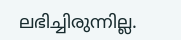ലഭിച്ചിരുന്നില്ല.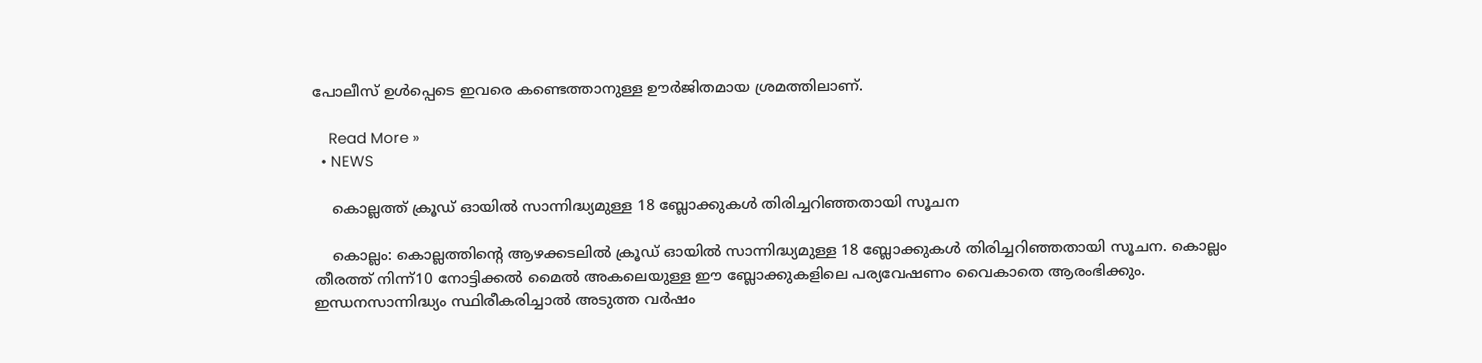പോലീസ് ഉള്‍പ്പെടെ ഇവരെ കണ്ടെത്താനുള്ള ഊര്‍ജിതമായ ശ്രമത്തിലാണ്.

    Read More »
  • NEWS

    കൊല്ലത്ത് ക്രൂഡ് ഓയില്‍ സാന്നിദ്ധ്യമുള്ള 18 ബ്ലോക്കുകള്‍ തിരിച്ചറിഞ്ഞതായി സൂചന

    കൊല്ലം: കൊല്ലത്തിന്റെ ആഴക്കടലില്‍ ക്രൂഡ് ഓയില്‍ സാന്നിദ്ധ്യമുള്ള 18 ബ്ലോക്കുകള്‍ തിരിച്ചറിഞ്ഞതായി സൂചന. കൊല്ലം തീരത്ത് നിന്ന്10 നോട്ടിക്കല്‍ മൈല്‍ അകലെയുള്ള ഈ ബ്ലോക്കുകളിലെ പര്യവേഷണം വൈകാതെ ആരംഭിക്കും.     ഇന്ധനസാന്നിദ്ധ്യം സ്ഥിരീകരിച്ചാല്‍ അടുത്ത വര്‍ഷം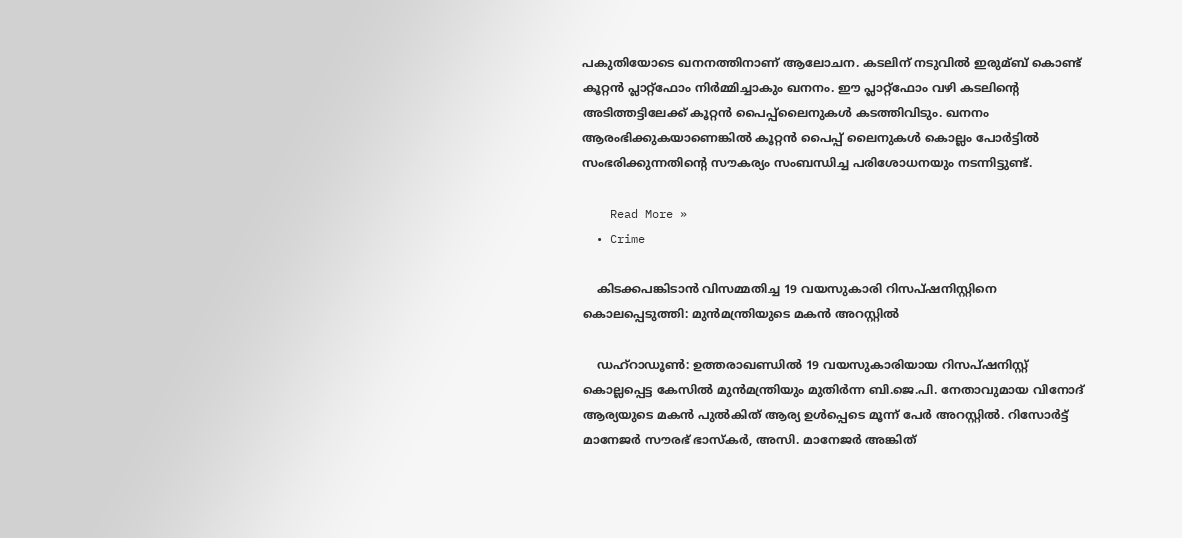പകുതിയോടെ ഖനനത്തിനാണ് ആലോചന. കടലിന് നടുവില്‍ ഇരുമ്ബ് കൊണ്ട് കൂറ്റന്‍ പ്ലാറ്റ്ഫോം നിര്‍മ്മിച്ചാകും ഖനനം. ഈ പ്ലാറ്റ്ഫോം വഴി കടലിന്റെ അടിത്തട്ടിലേക്ക് കൂറ്റന്‍ പൈപ്പ്ലൈനുകള്‍ കടത്തിവിടും. ഖനനം ആരംഭിക്കുകയാണെങ്കില്‍ കൂറ്റന്‍ പൈപ്പ് ലൈനുകള്‍ കൊല്ലം പോര്‍ട്ടില്‍ സംഭരിക്കുന്നതിന്റെ സൗകര്യം സംബന്ധിച്ച പരിശോധനയും നടന്നിട്ടുണ്ട്.

    Read More »
  • Crime

    കിടക്കപങ്കിടാന്‍ വിസമ്മതിച്ച 19 വയസുകാരി റിസപ്ഷനിസ്റ്റിനെ കൊലപ്പെടുത്തി: മുന്‍മന്ത്രിയുടെ മകന്‍ അറസ്റ്റില്‍

    ഡഹ്‌റാഡൂണ്‍: ഉത്തരാഖണ്ഡില്‍ 19 വയസുകാരിയായ റിസപ്ഷനിസ്റ്റ് കൊല്ലപ്പെട്ട കേസില്‍ മുന്‍മന്ത്രിയും മുതിര്‍ന്ന ബി.ജെ.പി. നേതാവുമായ വിനോദ് ആര്യയുടെ മകന്‍ പുല്‍കിത് ആര്യ ഉള്‍പ്പെടെ മൂന്ന് പേര്‍ അറസ്റ്റില്‍. റിസോര്‍ട്ട് മാനേജര്‍ സൗരഭ് ഭാസ്‌കര്‍, അസി. മാനേജര്‍ അങ്കിത്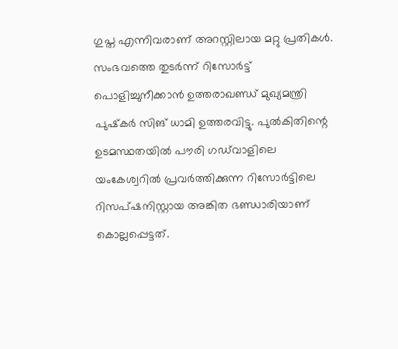ഗുപ്ത എന്നിവരാണ് അറസ്റ്റിലായ മറ്റു പ്രതികള്‍. സംഭവത്തെ തുടര്‍ന്ന് റിസോര്‍ട്ട് പൊളിച്ചുനീക്കാന്‍ ഉത്തരാഖണ്ഡ് മുഖ്യമന്ത്രി പുഷ്‌കര്‍ സിങ് ധാമി ഉത്തരവിട്ടു. പുല്‍കിതിന്റെ ഉടമസ്ഥതയില്‍ പൗരി ഗഡ്‌വാളിലെ യംകേശ്വറില്‍ പ്രവര്‍ത്തിക്കുന്ന റിസോര്‍ട്ടിലെ റിസപ്ഷനിസ്റ്റായ അങ്കിത ഭണ്ഡാരിയാണ് കൊല്ലപ്പെട്ടത്.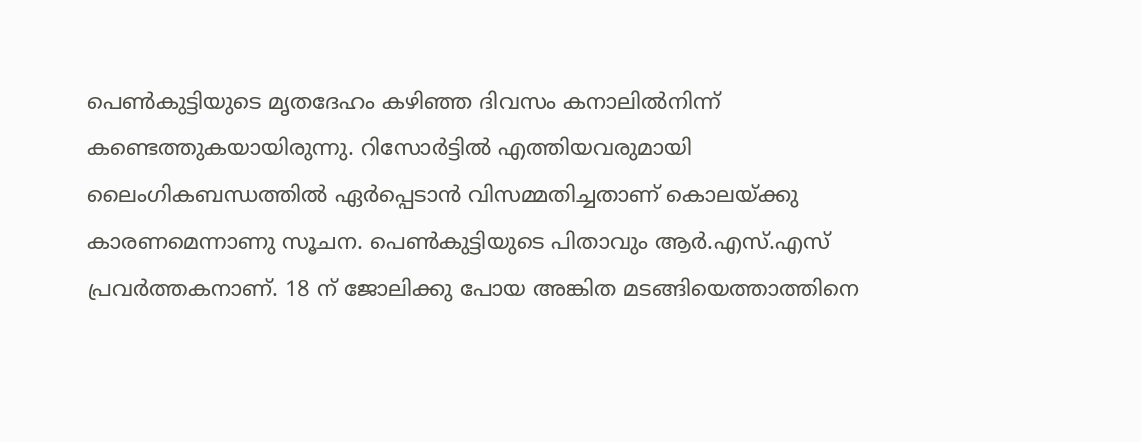പെണ്‍കുട്ടിയുടെ മൃതദേഹം കഴിഞ്ഞ ദിവസം കനാലില്‍നിന്ന് കണ്ടെത്തുകയായിരുന്നു. റിസോര്‍ട്ടില്‍ എത്തിയവരുമായി ലൈംഗികബന്ധത്തില്‍ ഏര്‍പ്പെടാന്‍ വിസമ്മതിച്ചതാണ് കൊലയ്ക്കു കാരണമെന്നാണു സൂചന. പെണ്‍കുട്ടിയുടെ പിതാവും ആര്‍.എസ്.എസ് പ്രവര്‍ത്തകനാണ്. 18 ന് ജോലിക്കു പോയ അങ്കിത മടങ്ങിയെത്താത്തിനെ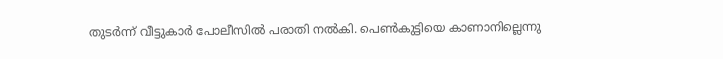തുടര്‍ന്ന് വീട്ടുകാര്‍ പോലീസില്‍ പരാതി നല്‍കി. പെണ്‍കുട്ടിയെ കാണാനില്ലെന്നു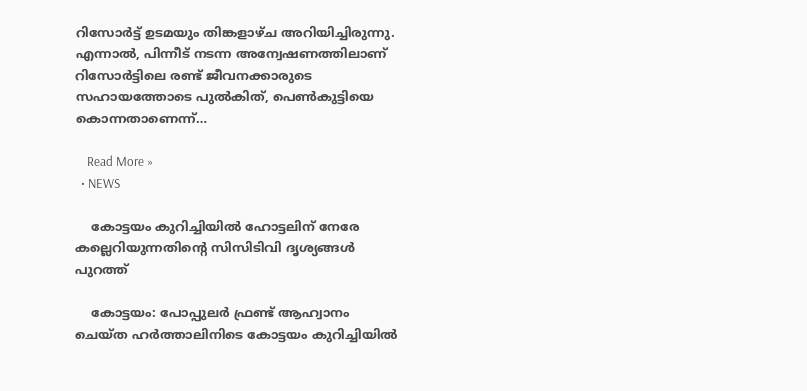റിസോര്‍ട്ട് ഉടമയും തിങ്കളാഴ്ച അറിയിച്ചിരുന്നു. എന്നാല്‍, പിന്നീട് നടന്ന അന്വേഷണത്തിലാണ് റിസോര്‍ട്ടിലെ രണ്ട് ജീവനക്കാരുടെ സഹായത്തോടെ പുല്‍കിത്, പെണ്‍കുട്ടിയെ കൊന്നതാണെന്ന്…

    Read More »
  • NEWS

    കോട്ടയം കുറിച്ചിയില്‍ ഹോട്ടലിന് നേരേ കല്ലെറിയുന്നതിന്റെ സിസിടിവി ദൃശ്യങ്ങള്‍ പുറത്ത്

    കോട്ടയം: പോപ്പുലര്‍ ഫ്രണ്ട് ആഹ്വാനം ചെയ്ത ഹര്‍ത്താലിനിടെ കോട്ടയം കുറിച്ചിയില്‍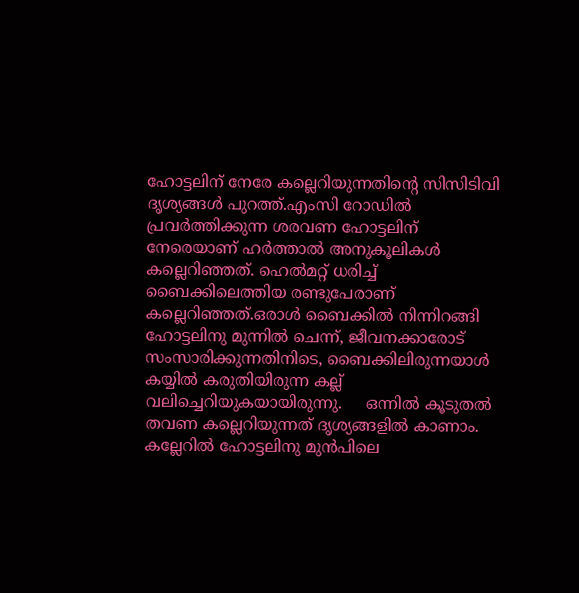ഹോട്ടലിന് നേരേ കല്ലെറിയുന്നതിന്റെ സിസിടിവി ദൃശ്യങ്ങള്‍ പുറത്ത്.എംസി റോഡില്‍ പ്രവര്‍ത്തിക്കുന്ന ശരവണ ഹോട്ടലിന് നേരെയാണ് ഹര്‍ത്താല്‍ അനുകൂലികള്‍ കല്ലെറിഞ്ഞത്. ഹെല്‍മറ്റ് ധരിച്ച്‌ ബൈക്കിലെത്തിയ രണ്ടുപേരാണ് കല്ലെറിഞ്ഞത്.ഒരാള്‍ ബൈക്കില്‍ നിന്നിറങ്ങി ഹോട്ടലിനു മുന്നില്‍ ചെന്ന്, ജീവനക്കാരോട് സംസാരിക്കുന്നതിനിടെ, ബൈക്കിലിരുന്നയാള്‍ കയ്യില്‍ കരുതിയിരുന്ന കല്ല് വലിച്ചെറിയുകയായിരുന്നു.     ഒന്നില്‍ കൂടുതല്‍ തവണ കല്ലെറിയുന്നത് ദൃശ്യങ്ങളില്‍ കാണാം. കല്ലേറില്‍ ഹോട്ടലിനു മുന്‍പിലെ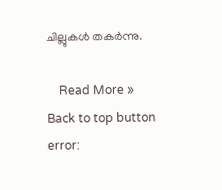ചില്ലുകള്‍ തകര്‍ന്നു.

    Read More »
Back to top button
error: